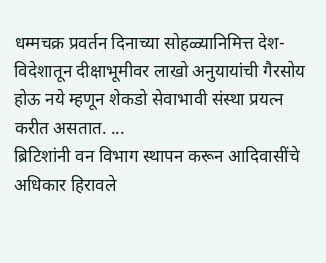धम्मचक्र प्रवर्तन दिनाच्या सोहळ्यानिमित्त देश-विदेशातून दीक्षाभूमीवर लाखो अनुयायांची गैरसोय होऊ नये म्हणून शेकडो सेवाभावी संस्था प्रयत्न करीत असतात. ...
ब्रिटिशांनी वन विभाग स्थापन करून आदिवासींचे अधिकार हिरावले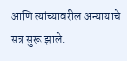आणि त्यांच्यावरील अन्यायाचे सत्र सुरू झाले.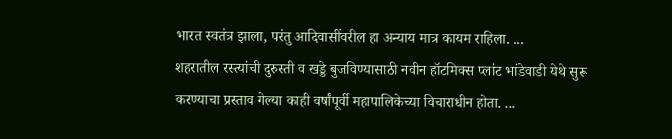भारत स्वतंत्र झाला, परंतु आदिवासींवरील हा अन्याय मात्र कायम राहिला. ...
शहरातील रस्त्यांची दुरुस्ती व खड्डे बुजविण्यासाठी नवीन हॉटमिक्स प्लांट भांडेवाडी येथे सुरू करण्याचा प्रस्ताव गेल्या काही वर्षांपूर्वी महापालिकेच्या विचाराधीन होता. ...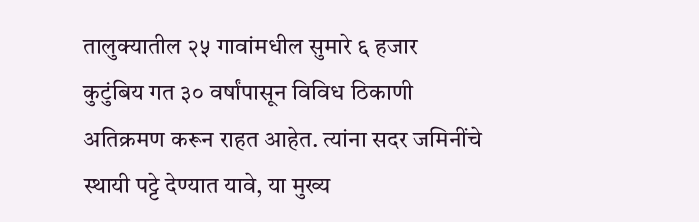तालुक्यातील २५ गावांमधील सुमारे ६ हजार कुटुंबिय गत ३० वर्षांपासून विविध ठिकाणी अतिक्रमण करून राहत आहेत. त्यांना सदर जमिनींचे स्थायी पट्टे देण्यात यावे, या मुख्य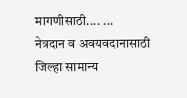मागणीसाठी.... ...
नेत्रदान व अवयवदानासाठी जिल्हा सामान्य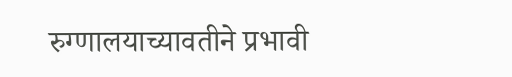रुग्णालयाच्यावतीने प्रभावी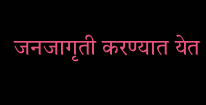जनजागृती करण्यात येत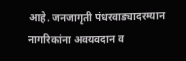आहे. जनजागृती पंधरवाड्यादरम्यान नागरिकांना अवयवदान व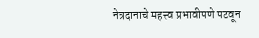नेत्रदानाचे महत्त्व प्रभावीपणे पटवून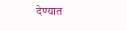देण्यात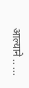आल्याने .. ...